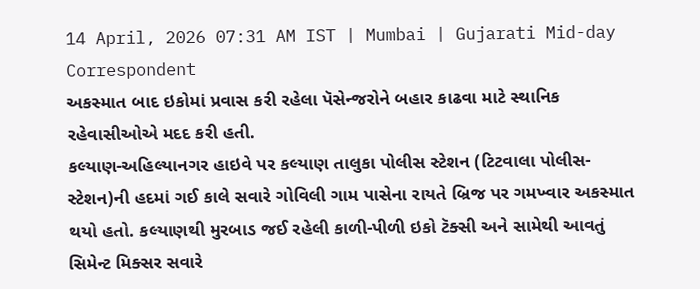14 April, 2026 07:31 AM IST | Mumbai | Gujarati Mid-day Correspondent
અકસ્માત બાદ ઇકોમાં પ્રવાસ કરી રહેલા પૅસેન્જરોને બહાર કાઢવા માટે સ્થાનિક રહેવાસીઓએ મદદ કરી હતી.
કલ્યાણ-અહિલ્યાનગર હાઇવે પર કલ્યાણ તાલુકા પોલીસ સ્ટેશન (ટિટવાલા પોલીસ-સ્ટેશન)ની હદમાં ગઈ કાલે સવારે ગોવિલી ગામ પાસેના રાયતે બ્રિજ પર ગમખ્વાર અકસ્માત થયો હતો. કલ્યાણથી મુરબાડ જઈ રહેલી કાળી-પીળી ઇકો ટૅક્સી અને સામેથી આવતું સિમેન્ટ મિક્સર સવારે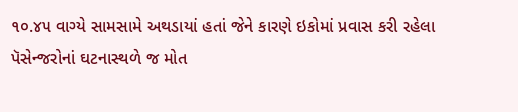૧૦.૪૫ વાગ્યે સામસામે અથડાયાં હતાં જેને કારણે ઇકોમાં પ્રવાસ કરી રહેલા પૅસેન્જરોનાં ઘટનાસ્થળે જ મોત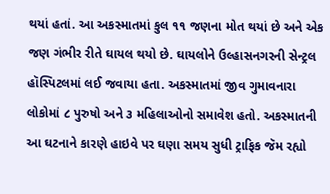થયાં હતાં. આ અકસ્માતમાં કુલ ૧૧ જણના મોત થયાં છે અને એક જણ ગંભીર રીતે ઘાયલ થયો છે. ઘાયલોને ઉલ્હાસનગરની સેન્ટ્રલ હૉસ્પિટલમાં લઈ જવાયા હતા. અકસ્માતમાં જીવ ગુમાવનારા લોકોમાં ૮ પુરુષો અને ૩ મહિલાઓનો સમાવેશ હતો. અકસ્માતની આ ઘટનાને કારણે હાઇવે પર ઘણા સમય સુધી ટ્રાફિક જૅમ રહ્યો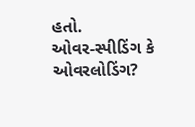હતો.
ઓવર-સ્પીડિંગ કે ઓવરલોડિંગ?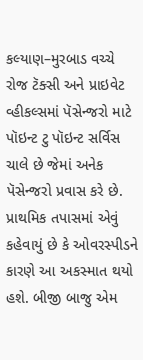કલ્યાણ–મુરબાડ વચ્ચે રોજ ટૅક્સી અને પ્રાઇવેટ વ્હીકલ્સમાં પૅસેન્જરો માટે પૉઇન્ટ ટુ પૉઇન્ટ સર્વિસ ચાલે છે જેમાં અનેક પૅસેન્જરો પ્રવાસ કરે છે. પ્રાથમિક તપાસમાં એવું કહેવાયું છે કે ઓવરસ્પીડને કારણે આ અકસ્માત થયો હશે. બીજી બાજુ એમ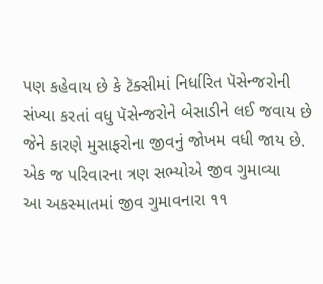પણ કહેવાય છે કે ટૅક્સીમાં નિર્ધારિત પૅસેન્જરોની સંખ્યા કરતાં વધુ પૅસેન્જરોને બેસાડીને લઈ જવાય છે જેને કારણે મુસાફરોના જીવનું જોખમ વધી જાય છે.
એક જ પરિવારના ત્રણ સભ્યોએ જીવ ગુમાવ્યા
આ અકસ્માતમાં જીવ ગુમાવનારા ૧૧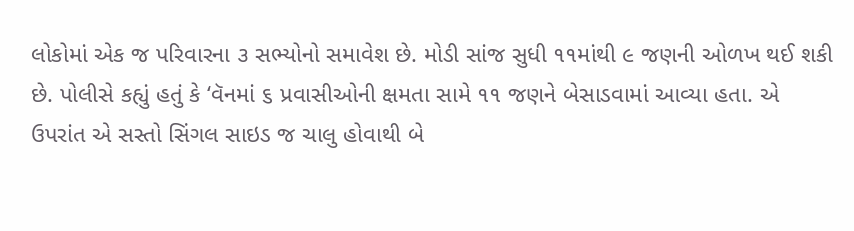લોકોમાં એક જ પરિવારના ૩ સભ્યોનો સમાવેશ છે. મોડી સાંજ સુધી ૧૧માંથી ૯ જણની ઓળખ થઈ શકી છે. પોલીસે કહ્યું હતું કે ‘વૅનમાં ૬ પ્રવાસીઓની ક્ષમતા સામે ૧૧ જણને બેસાડવામાં આવ્યા હતા. એ ઉપરાંત એ સસ્તો સિંગલ સાઇડ જ ચાલુ હોવાથી બે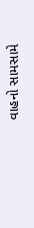વાહનો સામસામે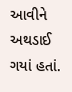આવીને અથડાઈ ગયાં હતાં.